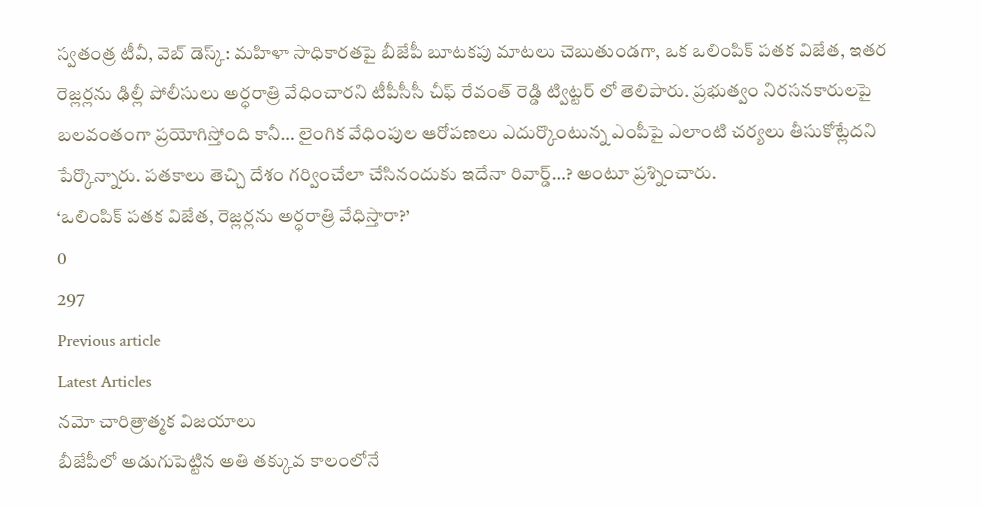స్వతంత్ర టీవీ, వెబ్ డెస్క్: మహిళా సాధికారతపై బీజేపీ బూటకపు మాటలు చెబుతుండగా, ఒక ఒలింపిక్ పతక విజేత, ఇతర రెజ్లర్లను ఢిల్లీ పోలీసులు అర్ధరాత్రి వేధించారని టీపీసీసీ చీఫ్ రేవంత్ రెడ్డి ట్విట్టర్ లో తెలిపారు. ప్రభుత్వం నిరసనకారులపై బలవంతంగా ప్రయోగిస్తోంది కానీ… లైంగిక వేధింపుల ఆరోపణలు ఎదుర్కొంటున్న ఎంపీపై ఎలాంటి చర్యలు తీసుకోట్లేదని పేర్కొన్నారు. పతకాలు తెచ్చి దేశం గర్వించేలా చేసినందుకు ఇదేనా రివార్డ్…? అంటూ ప్రశ్నించారు.
‘ఒలింపిక్ పతక విజేత, రెజ్లర్లను అర్ధరాత్రి వేధిస్తారా?’
0
297
Previous article
Latest Articles
నమో చారిత్రాత్మక విజయాలు
బీజేపీలో అడుగుపెట్టిన అతి తక్కువ కాలంలోనే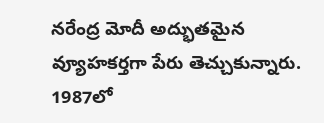నరేంద్ర మోదీ అద్భుతమైన వ్యూహకర్తగా పేరు తెచ్చుకున్నారు. 1987లో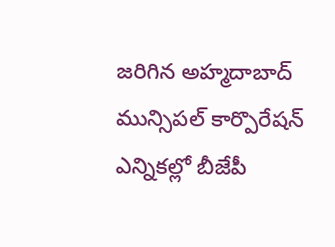జరిగిన అహ్మదాబాద్ మున్సిపల్ కార్పొరేషన్ ఎన్నికల్లో బీజేపీ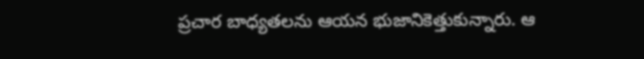ప్రచార బాధ్యతలను ఆయన భుజానికెత్తుకున్నారు. ఆ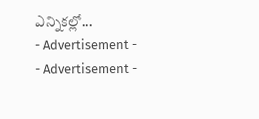ఎన్నికల్లో...
- Advertisement -
- Advertisement -